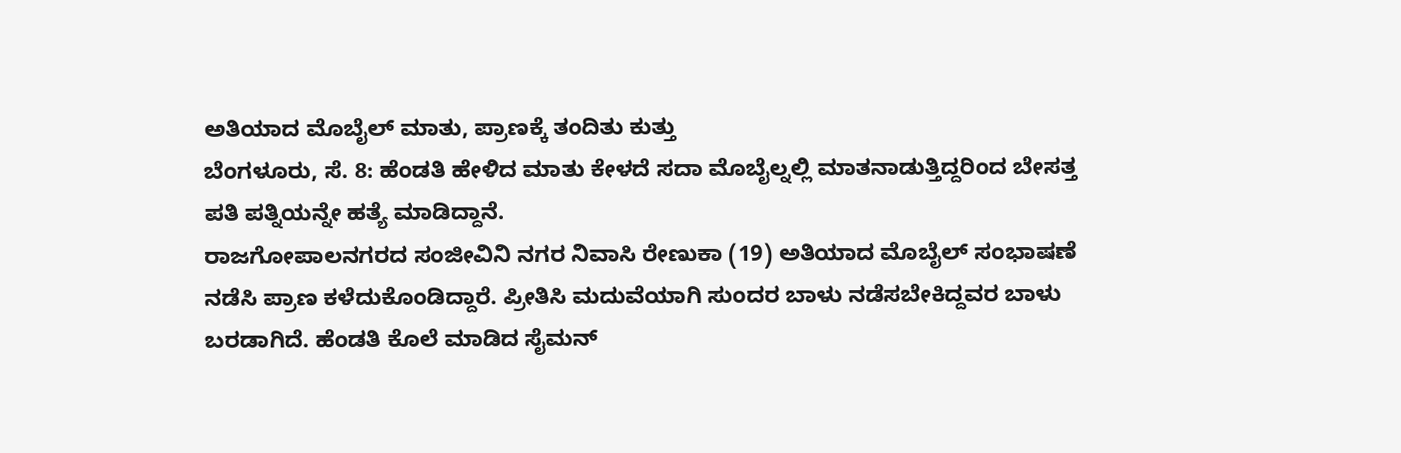ಅತಿಯಾದ ಮೊಬೈಲ್ ಮಾತು, ಪ್ರಾಣಕ್ಕೆ ತಂದಿತು ಕುತ್ತು
ಬೆಂಗಳೂರು, ಸೆ. 8: ಹೆಂಡತಿ ಹೇಳಿದ ಮಾತು ಕೇಳದೆ ಸದಾ ಮೊಬೈಲ್ನಲ್ಲಿ ಮಾತನಾಡುತ್ತಿದ್ದರಿಂದ ಬೇಸತ್ತ ಪತಿ ಪತ್ನಿಯನ್ನೇ ಹತ್ಯೆ ಮಾಡಿದ್ದಾನೆ.
ರಾಜಗೋಪಾಲನಗರದ ಸಂಜೀವಿನಿ ನಗರ ನಿವಾಸಿ ರೇಣುಕಾ (19) ಅತಿಯಾದ ಮೊಬೈಲ್ ಸಂಭಾಷಣೆ ನಡೆಸಿ ಪ್ರಾಣ ಕಳೆದುಕೊಂಡಿದ್ದಾರೆ. ಪ್ರೀತಿಸಿ ಮದುವೆಯಾಗಿ ಸುಂದರ ಬಾಳು ನಡೆಸಬೇಕಿದ್ದವರ ಬಾಳು ಬರಡಾಗಿದೆ. ಹೆಂಡತಿ ಕೊಲೆ ಮಾಡಿದ ಸೈಮನ್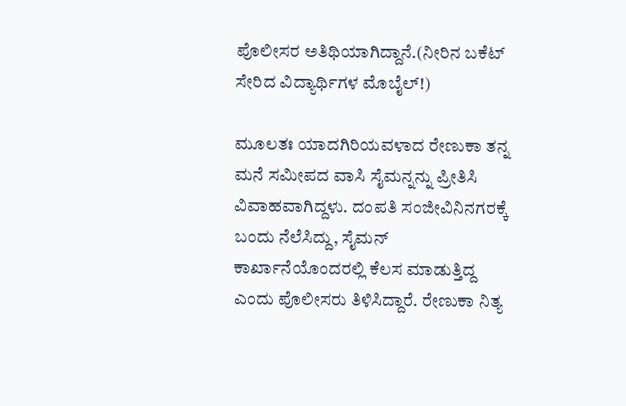ಪೊಲೀಸರ ಅತಿಥಿಯಾಗಿದ್ದಾನೆ.(ನೀರಿನ ಬಕೆಟ್ ಸೇರಿದ ವಿದ್ಯಾರ್ಥಿಗಳ ಮೊಬೈಲ್!)

ಮೂಲತಃ ಯಾದಗಿರಿಯವಳಾದ ರೇಣುಕಾ ತನ್ನ ಮನೆ ಸಮೀಪದ ವಾಸಿ ಸೈಮನ್ನನ್ನು ಪ್ರೀತಿಸಿ ವಿವಾಹವಾಗಿದ್ದಳು. ದಂಪತಿ ಸಂಜೀವಿನಿನಗರಕ್ಕೆ ಬಂದು ನೆಲೆಸಿದ್ದು, ಸೈಮನ್ ಕಾರ್ಖಾನೆಯೊಂದರಲ್ಲಿ ಕೆಲಸ ಮಾಡುತ್ತಿದ್ದ ಎಂದು ಪೊಲೀಸರು ತಿಳಿಸಿದ್ದಾರೆ. ರೇಣುಕಾ ನಿತ್ಯ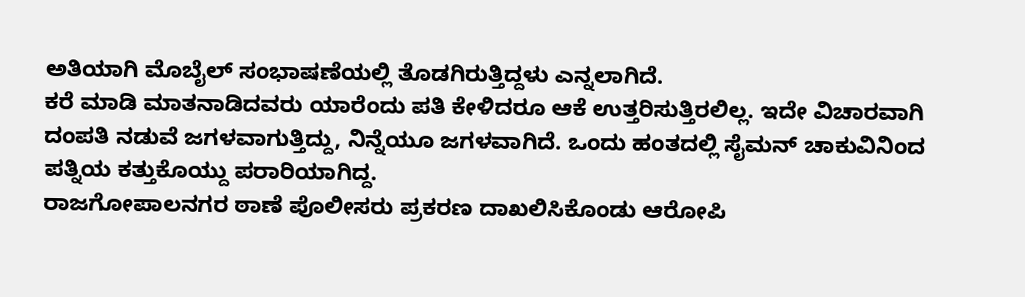ಅತಿಯಾಗಿ ಮೊಬೈಲ್ ಸಂಭಾಷಣೆಯಲ್ಲಿ ತೊಡಗಿರುತ್ತಿದ್ದಳು ಎನ್ನಲಾಗಿದೆ.
ಕರೆ ಮಾಡಿ ಮಾತನಾಡಿದವರು ಯಾರೆಂದು ಪತಿ ಕೇಳಿದರೂ ಆಕೆ ಉತ್ತರಿಸುತ್ತಿರಲಿಲ್ಲ. ಇದೇ ವಿಚಾರವಾಗಿ ದಂಪತಿ ನಡುವೆ ಜಗಳವಾಗುತ್ತಿದ್ದು, ನಿನ್ನೆಯೂ ಜಗಳವಾಗಿದೆ. ಒಂದು ಹಂತದಲ್ಲಿ ಸೈಮನ್ ಚಾಕುವಿನಿಂದ ಪತ್ನಿಯ ಕತ್ತುಕೊಯ್ದು ಪರಾರಿಯಾಗಿದ್ದ.
ರಾಜಗೋಪಾಲನಗರ ಠಾಣೆ ಪೊಲೀಸರು ಪ್ರಕರಣ ದಾಖಲಿಸಿಕೊಂಡು ಆರೋಪಿ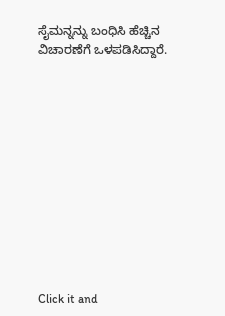ಸೈಮನ್ನನ್ನು ಬಂಧಿಸಿ ಹೆಚ್ಚಿನ ವಿಚಾರಣೆಗೆ ಒಳಪಡಿಸಿದ್ದಾರೆ.












Click it and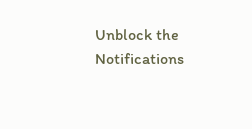Unblock the Notifications